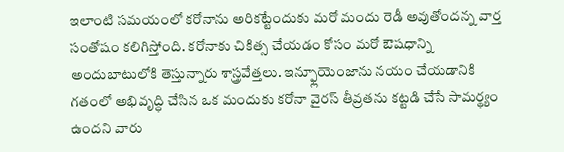ఇలాంటి సమయంలో కరోనాను అరికట్టేందుకు మరో మందు రెడీ అవుతోందన్న వార్త సంతోషం కలిగిస్తోంది. కరోనాకు చికిత్స చేయడం కోసం మరో ఔషధాన్ని అందుబాటులోకి తెస్తున్నారు శాస్త్రవేత్తలు. ఇన్ఫ్లూయెంజాను నయం చేయడానికి గతంలో అభివృద్ధి చేసిన ఒక మందుకు కరోనా వైరస్ తీవ్రతను కట్టడి చేసే సామర్థ్యం ఉందని వారు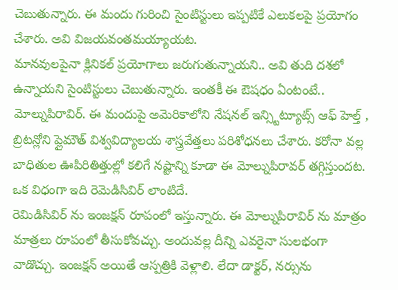చెబుతున్నారు. ఈ మందు గురించి సైంటిస్టులు ఇప్పటికే ఎలుకలపై ప్రయోగం చేశారు. అవి విజయవంతమయ్యాయట.
మానవులపైనా క్లినికల్ ప్రయోగాలు జరుగుతున్నాయని.. అవి తుది దశలో ఉన్నాయని సైంటిస్టులు చెబుతున్నారు. ఇంతకీ ఈ ఔషధం ఏంటంటే.. మోల్నుపిరావిర్. ఈ మందుపై అమెరికాలోని నేషనల్ ఇన్స్టిట్యూట్స్ ఆఫ్ హెల్త్ , బ్రిటన్లోని ప్లైమౌత్ విశ్వవిద్యాలయ శాస్త్రవేత్తలు పరిశోధనలు చేశారు. కరోనా వల్ల బాధితుల ఊపిరితిత్తుల్లో కలిగే నష్టాన్ని కూడా ఈ మోల్నుపిరావర్ తగ్గిస్తుందట. ఒక విధంగా ఇది రెమెడిసివిర్ లాంటిదే.
రెమిడిసివిర్ ను ఇంజక్షన్ రూపంలో ఇస్తున్నారు. ఈ మోల్నుపిరావిర్ ను మాత్రం మాత్రలు రూపంలో తీసుకోవచ్చు. అందువల్ల దీన్ని ఎవరైనా సులభంగా వాడొచ్చు. ఇంజక్షన్ అయితే ఆస్పత్రికి వెళ్లాలి. లేదా డాక్టర్, నర్సును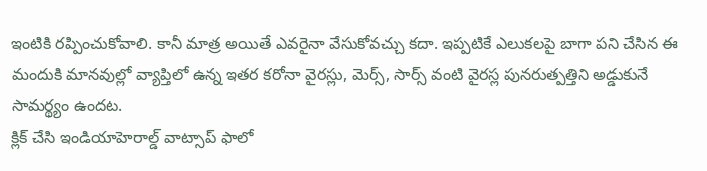ఇంటికి రప్పించుకోవాలి. కానీ మాత్ర అయితే ఎవరైనా వేసుకోవచ్చు కదా. ఇప్పటికే ఎలుకలపై బాగా పని చేసిన ఈ మందుకి మానవుల్లో వ్యాప్తిలో ఉన్న ఇతర కరోనా వైరస్లు, మెర్స్, సార్స్ వంటి వైరస్ల పునరుత్పత్తిని అడ్డుకునే సామర్థ్యం ఉందట.
క్లిక్ చేసి ఇండియాహెరాల్డ్ వాట్సాప్ ఫాలో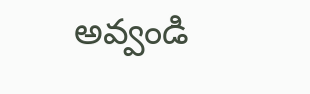అవ్వండి